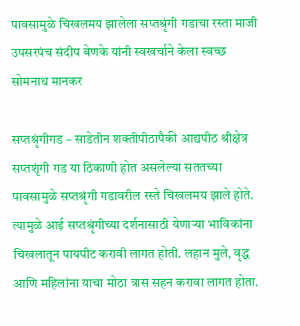पावसामुळे चिखलमय झालेला सप्तश्रृंगी गडाचा रस्ता माजी उपसरपंच संदीप बेणके यांनी स्वखर्चाने केला स्वच्छ
सोमनाथ मानकर

सप्तश्रृंगीगड – साडेतीन शक्तीपीठापैकी आद्यपीठ श्रीक्षेत्र सप्तशृंगी गड या ठिकाणी होत असलेल्या सततच्या पावसामुळे सप्तश्रृंगी गडावरील रस्ते चिखलमय झाले होते. त्यामुळे आई सप्तश्रृंगीच्या दर्शनासाठी येणाऱ्या भाविकांना चिखलातून पायपीट करावी लागत होती. लहान मुले, वृद्ध आणि महिलांना याचा मोठा त्रास सहन करावा लागत होता.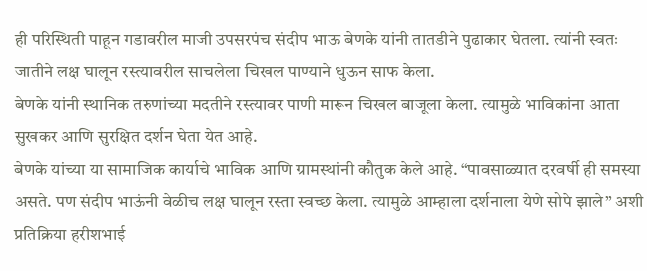ही परिस्थिती पाहून गडावरील माजी उपसरपंच संदीप भाऊ बेणके यांनी तातडीने पुढाकार घेतला. त्यांनी स्वतः जातीने लक्ष घालून रस्त्यावरील साचलेला चिखल पाण्याने धुऊन साफ केला.
बेणके यांनी स्थानिक तरुणांच्या मदतीने रस्त्यावर पाणी मारून चिखल बाजूला केला. त्यामुळे भाविकांना आता सुखकर आणि सुरक्षित दर्शन घेता येत आहे.
बेणके यांच्या या सामाजिक कार्याचे भाविक आणि ग्रामस्थांनी कौतुक केले आहे. “पावसाळ्यात दरवर्षी ही समस्या असते. पण संदीप भाऊंनी वेळीच लक्ष घालून रस्ता स्वच्छ केला. त्यामुळे आम्हाला दर्शनाला येणे सोपे झाले” अशी प्रतिक्रिया हरीशभाई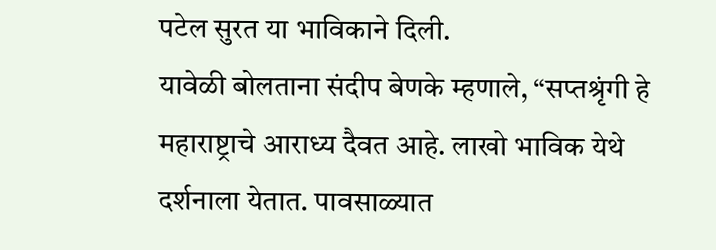पटेल सुरत या भाविकाने दिली.
यावेळी बोलताना संदीप बेणके म्हणाले, “सप्तश्रृंगी हे महाराष्ट्राचे आराध्य दैवत आहे. लाखो भाविक येथे दर्शनाला येतात. पावसाळ्यात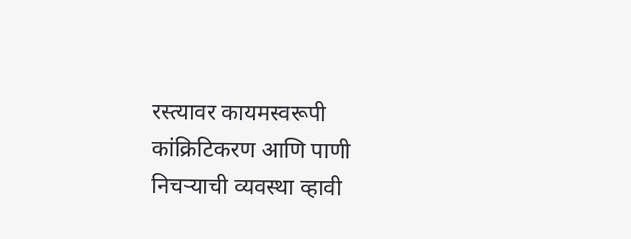रस्त्यावर कायमस्वरूपी कांक्रिटिकरण आणि पाणी निचऱ्याची व्यवस्था व्हावी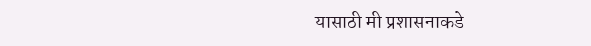यासाठी मी प्रशासनाकडे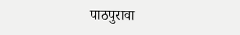पाठपुरावा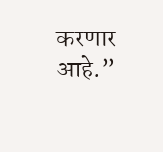करणार आहे.”